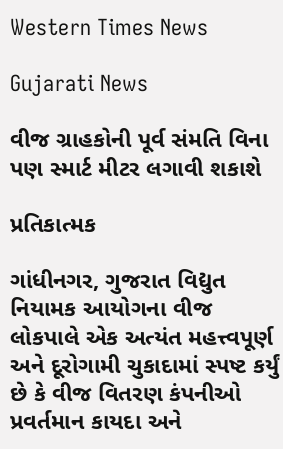Western Times News

Gujarati News

વીજ ગ્રાહકોની પૂર્વ સંમતિ વિના પણ સ્માર્ટ મીટર લગાવી શકાશે

પ્રતિકાત્મક

ગાંધીનગર, ગુજરાત વિદ્યુત નિયામક આયોગના વીજ લોકપાલે એક અત્યંત મહત્ત્વપૂર્ણ અને દૂરોગામી ચુકાદામાં સ્પષ્ટ કર્યું છે કે વીજ વિતરણ કંપનીઓ પ્રવર્તમાન કાયદા અને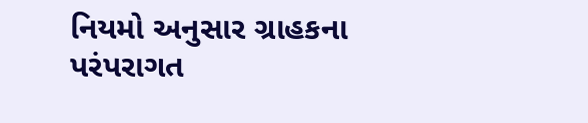નિયમો અનુસાર ગ્રાહકના પરંપરાગત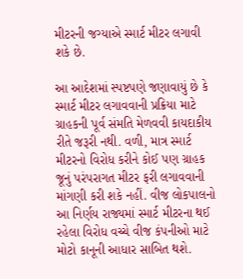મીટરની જગ્યાએ સ્માર્ટ મીટર લગાવી શકે છે.

આ આદેશમાં સ્પષ્ટપણે જણાવાયું છે કે સ્માર્ટ મીટર લગાવવાની પ્રક્રિયા માટે ગ્રાહકની પૂર્વ સંમતિ મેળવવી કાયદાકીય રીતે જરૂરી નથી. વળી, માત્ર સ્માર્ટ મીટરનો વિરોધ કરીને કોઈ પણ ગ્રાહક જૂનું પરંપરાગત મીટર ફરી લગાવવાની માંગણી કરી શકે નહીં. વીજ લોકપાલનો આ નિર્ણય રાજ્યમાં સ્માર્ટ મીટરના થઈ રહેલા વિરોધ વચ્ચે વીજ કંપનીઓ માટે મોટો કાનૂની આધાર સાબિત થશે.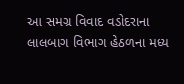આ સમગ્ર વિવાદ વડોદરાના લાલબાગ વિભાગ હેઠળના મધ્ય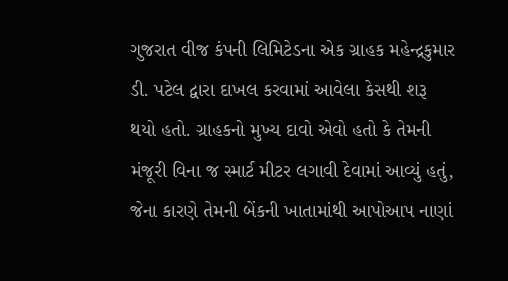ગુજરાત વીજ કંપની લિમિટેડના એક ગ્રાહક મહેન્દ્રકુમાર ડી. પટેલ દ્વારા દાખલ કરવામાં આવેલા કેસથી શરૂ થયો હતો. ગ્રાહકનો મુખ્ય દાવો એવો હતો કે તેમની મંજૂરી વિના જ સ્માર્ટ મીટર લગાવી દેવામાં આવ્યું હતું, જેના કારણે તેમની બેંકની ખાતામાંથી આપોઆપ નાણાં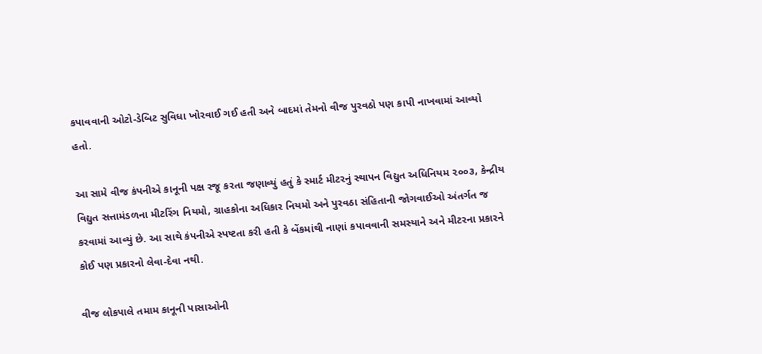કપાવવાની ઓટો-ડેબિટ સુવિધા ખોરવાઈ ગઈ હતી અને બાદમાં તેમનો વીજ પુરવઠો પણ કાપી નાખવામાં આવ્યો હતો.

આ સામે વીજ કંપનીએ કાનૂની પક્ષ રજૂ કરતા જણાવ્યું હતું કે સ્માર્ટ મીટરનું સ્થાપન વિદ્યુત અધિનિયમ ૨૦૦૩, કેન્દ્રીય વિદ્યુત સત્તામંડળના મીટરિંગ નિયમો, ગ્રાહકોના અધિકાર નિયમો અને પુરવઠા સંહિતાની જોગવાઈઓ અંતર્ગત જ કરવામાં આવ્યું છે. આ સાથે કંપનીએ સ્પષ્ટતા કરી હતી કે બેંકમાંથી નાણાં કપાવવાની સમસ્યાને અને મીટરના પ્રકારને કોઈ પણ પ્રકારનો લેવા-દેવા નથી.

વીજ લોકપાલે તમામ કાનૂની પાસાઓની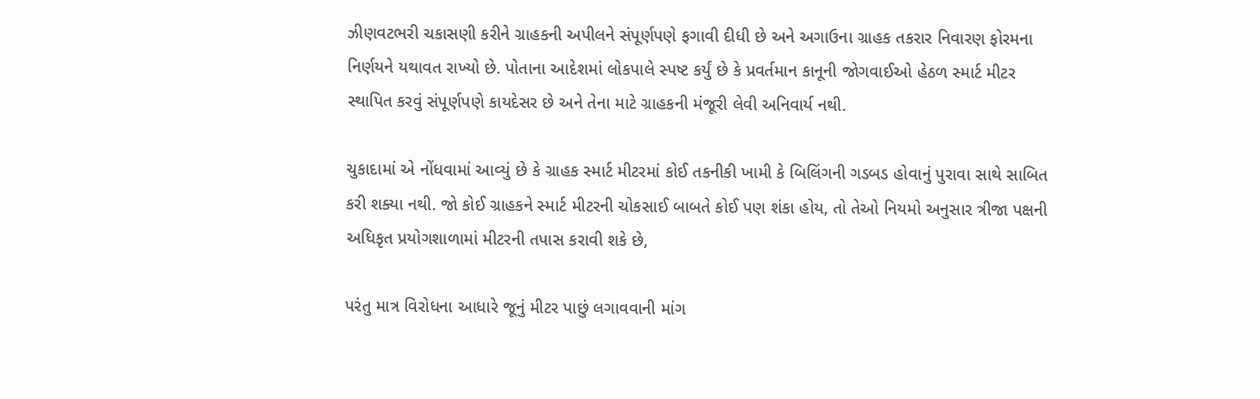ઝીણવટભરી ચકાસણી કરીને ગ્રાહકની અપીલને સંપૂર્ણપણે ફગાવી દીધી છે અને અગાઉના ગ્રાહક તકરાર નિવારણ ફોરમના નિર્ણયને યથાવત રાખ્યો છે. પોતાના આદેશમાં લોકપાલે સ્પષ્ટ કર્યું છે કે પ્રવર્તમાન કાનૂની જોગવાઈઓ હેઠળ સ્માર્ટ મીટર સ્થાપિત કરવું સંપૂર્ણપણે કાયદેસર છે અને તેના માટે ગ્રાહકની મંજૂરી લેવી અનિવાર્ય નથી.

ચુકાદામાં એ નોંધવામાં આવ્યું છે કે ગ્રાહક સ્માર્ટ મીટરમાં કોઈ તકનીકી ખામી કે બિલિંગની ગડબડ હોવાનું પુરાવા સાથે સાબિત કરી શક્યા નથી. જો કોઈ ગ્રાહકને સ્માર્ટ મીટરની ચોકસાઈ બાબતે કોઈ પણ શંકા હોય, તો તેઓ નિયમો અનુસાર ત્રીજા પક્ષની અધિકૃત પ્રયોગશાળામાં મીટરની તપાસ કરાવી શકે છે,

પરંતુ માત્ર વિરોધના આધારે જૂનું મીટર પાછું લગાવવાની માંગ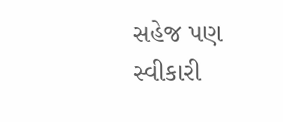સહેજ પણ સ્વીકારી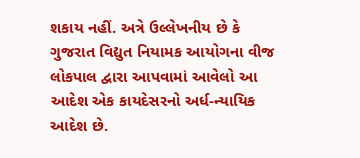શકાય નહીં. અત્રે ઉલ્લેખનીય છે કે ગુજરાત વિદ્યુત નિયામક આયોગના વીજ લોકપાલ દ્વારા આપવામાં આવેલો આ આદેશ એક કાયદેસરનો અર્ધ-ન્યાયિક આદેશ છે.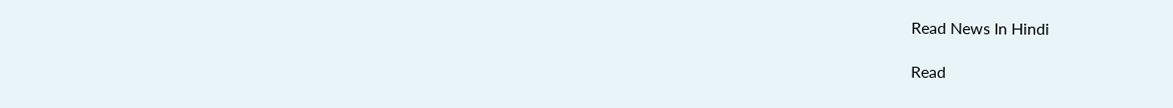Read News In Hindi

Read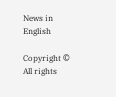News in English

Copyright © All rights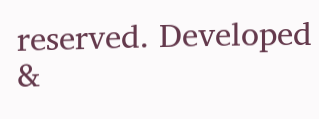reserved. Developed &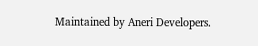Maintained by Aneri Developers.